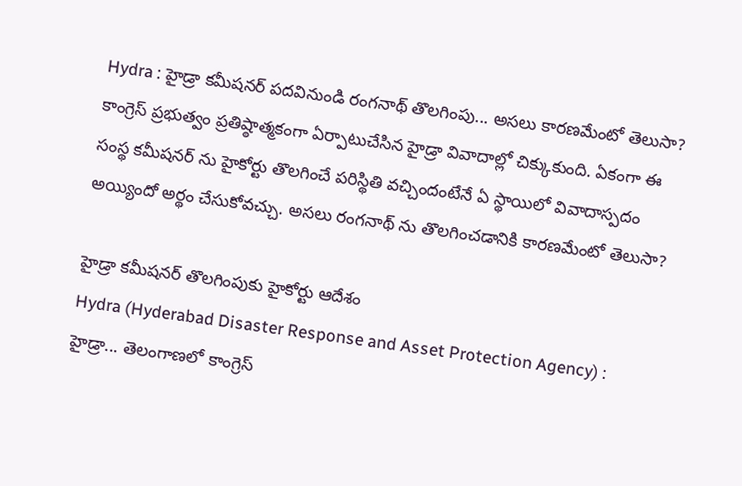Hydra : హైడ్రా కమీషనర్ పదవినుండి రంగనాథ్ తొలగింపు... అసలు కారణమేంటో తెలుసా?
కాంగ్రెస్ ప్రభుత్వం ప్రతిష్ఠాత్మకంగా ఏర్పాటుచేసిన హైడ్రా వివాదాల్లో చిక్కుకుంది. ఏకంగా ఈ సంస్థ కమీషనర్ ను హైకోర్టు తొలగించే పరిస్థితి వచ్చిందంటేనే ఏ స్థాయిలో వివాదాస్పదం అయ్యిందో అర్థం చేసుకోవచ్చు. అసలు రంగనాథ్ ను తొలగించడానికి కారణమేంటో తెలుసా?

హైడ్రా కమీషనర్ తొలగింపుకు హైకోర్టు ఆదేశం
Hydra (Hyderabad Disaster Response and Asset Protection Agency) : హైడ్రా... తెలంగాణలో కాంగ్రెస్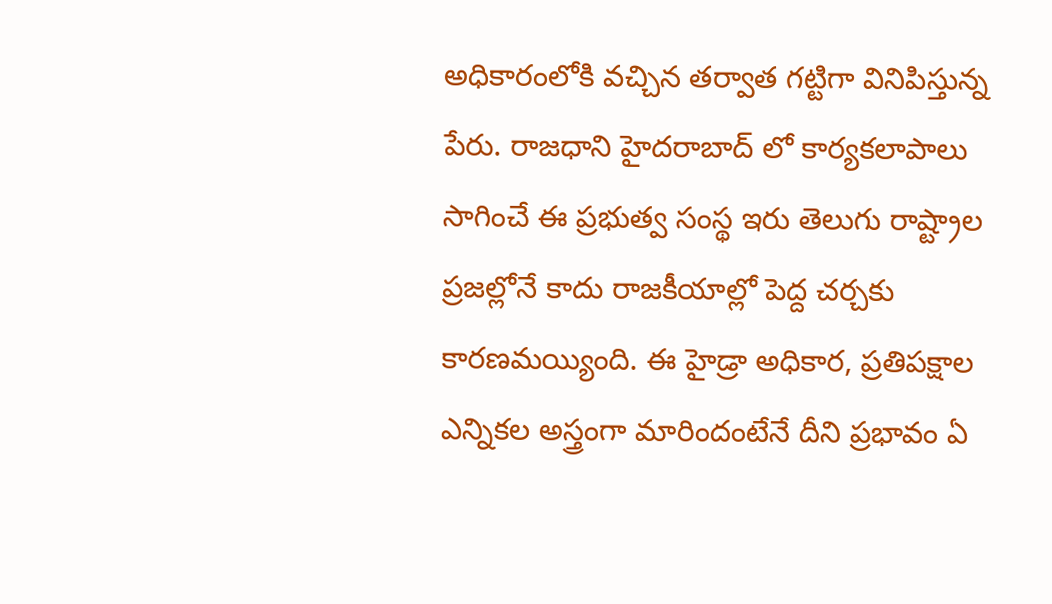అధికారంలోకి వచ్చిన తర్వాత గట్టిగా వినిపిస్తున్న పేరు. రాజధాని హైదరాబాద్ లో కార్యకలాపాలు సాగించే ఈ ప్రభుత్వ సంస్థ ఇరు తెలుగు రాష్ట్రాల ప్రజల్లోనే కాదు రాజకీయాల్లో పెద్ద చర్చకు కారణమయ్యింది. ఈ హైడ్రా అధికార, ప్రతిపక్షాల ఎన్నికల అస్త్రంగా మారిందంటేనే దీని ప్రభావం ఏ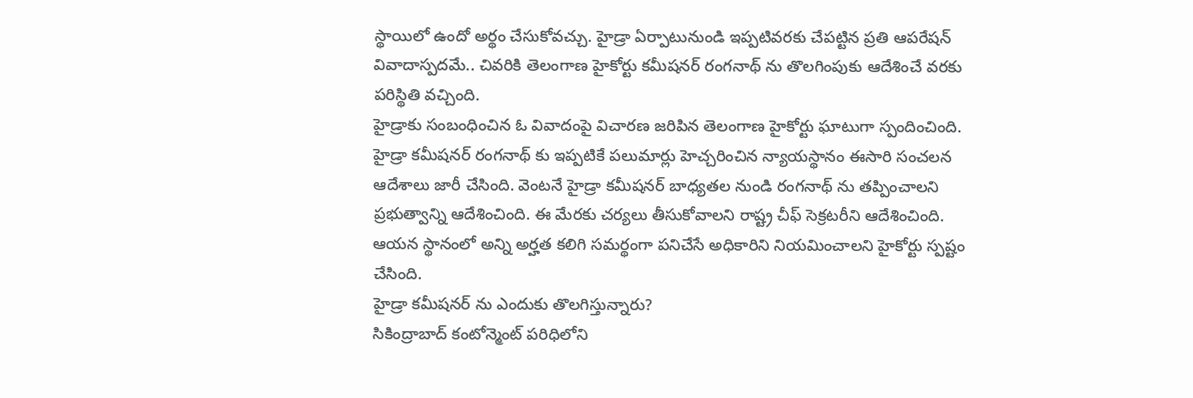స్థాయిలో ఉందో అర్థం చేసుకోవచ్చు. హైడ్రా ఏర్పాటునుండి ఇప్పటివరకు చేపట్టిన ప్రతి ఆపరేషన్ వివాదాస్పదమే.. చివరికి తెలంగాణ హైకోర్టు కమీషనర్ రంగనాథ్ ను తొలగింపుకు ఆదేశించే వరకు పరిస్థితి వచ్చింది.
హైడ్రాకు సంబంధించిన ఓ వివాదంపై విచారణ జరిపిన తెలంగాణ హైకోర్టు ఘాటుగా స్పందించింది. హైడ్రా కమీషనర్ రంగనాథ్ కు ఇప్పటికే పలుమార్లు హెచ్చరించిన న్యాయస్థానం ఈసారి సంచలన ఆదేశాలు జారీ చేసింది. వెంటనే హైడ్రా కమీషనర్ బాధ్యతల నుండి రంగనాథ్ ను తప్పించాలని ప్రభుత్వాన్ని ఆదేశించింది. ఈ మేరకు చర్యలు తీసుకోవాలని రాష్ట్ర చీఫ్ సెక్రటరీని ఆదేశించింది. ఆయన స్థానంలో అన్ని అర్హత కలిగి సమర్థంగా పనిచేసే అధికారిని నియమించాలని హైకోర్టు స్పష్టం చేసింది.
హైడ్రా కమీషనర్ ను ఎందుకు తొలగిస్తున్నారు?
సికింద్రాబాద్ కంటోన్మెంట్ పరిధిలోని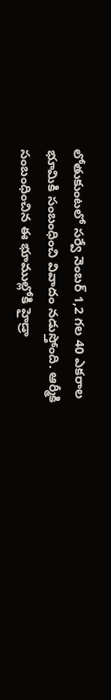లోతుకుంటలో సర్వే నెంబర్ 1,2 గల 40 ఎకరాల భూమికి సంబంధించి వివాదం నడుస్తోంది. ఆర్మీకి సంబంధించిన ఈ భూముల్లోకి హైడ్రా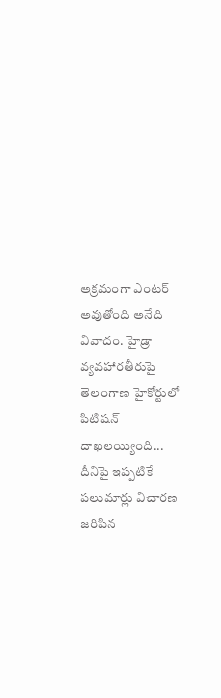అక్రమంగా ఎంటర్ అవుతోంది అనేది వివాదం. హైడ్రా వ్యవహారతీరుపై తెలంగాణ హైకోర్టులో పిటిషన్ దాఖలయ్యింది... దీనిపై ఇప్పటికే పలుమార్లు విచారణ జరిపిన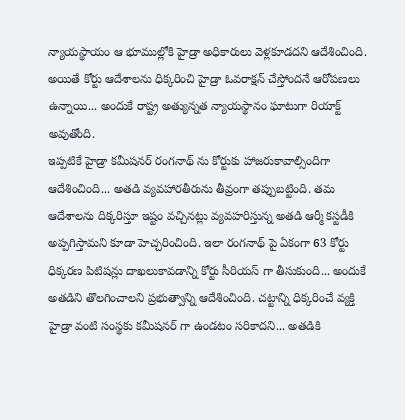న్యాయస్థాయం ఆ భూముల్లోకి హైడ్రా అధికారులు వెళ్లకూడదని ఆదేశించింది. అయితే కోర్టు ఆదేశాలను ధిక్కరించి హైడ్రా ఓవరాక్షన్ చేస్తోందనే ఆరోపణలు ఉన్నాయి... అందుకే రాష్ట్ర అత్యున్నత న్యాయస్థానం ఘాటుగా రియాక్ట్ అవుతోంది.
ఇప్పటికే హైడ్రా కమీషనర్ రంగనాథ్ ను కోర్టుకు హాజరుకావాల్సిందిగా ఆదేశించింది... అతడి వ్యవహారతీరును తీవ్రంగా తప్పుబట్టింది. తమ ఆదేశాలను దిక్కరిస్తూ ఇష్టం వచ్చినట్లు వ్యవహరిస్తున్న అతడి ఆర్మీ కస్టడీకి అప్పగిస్తామని కూడా హెచ్చరించింది. ఇలా రంగనాథ్ పై ఏకంగా 63 కోర్టు ధిక్కరణ పిటిషన్లు దాఖలుకావడాన్ని కోర్టు సీరియస్ గా తీసుకుంది... అందుకే అతడిని తొలగించాలని ప్రభుత్వాన్ని ఆదేశించింది. చట్టాన్ని ధిక్కరించే వ్యక్తి హైడ్రా వంటి సంస్థకు కమీషనర్ గా ఉండటం సరికాదని... అతడికి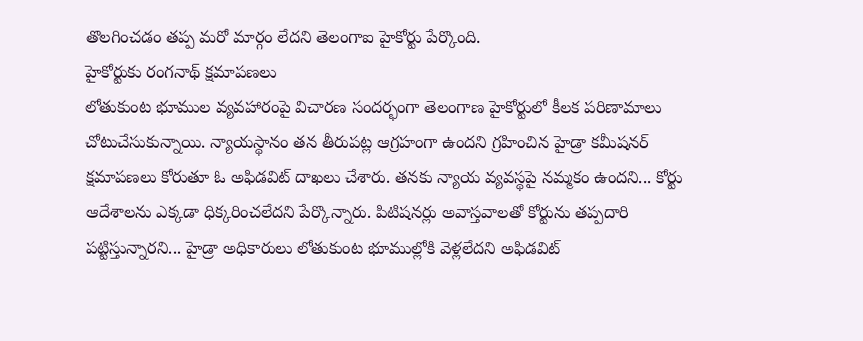తొలగించడం తప్ప మరో మార్గం లేదని తెలంగాఐ హైకోర్టు పేర్కొంది.
హైకోర్టుకు రంగనాథ్ క్షమాపణలు
లోతుకుంట భూముల వ్యవహారంపై విచారణ సందర్భంగా తెలంగాణ హైకోర్టులో కీలక పరిణామాలు చోటుచేసుకున్నాయి. న్యాయస్థానం తన తీరుపట్ల ఆగ్రహంగా ఉందని గ్రహించిన హైడ్రా కమీషనర్ క్షమాపణలు కోరుతూ ఓ అఫిడవిట్ దాఖలు చేశారు. తనకు న్యాయ వ్యవస్థపై నమ్మకం ఉందని... కోర్టు ఆదేశాలను ఎక్కడా ధిక్కరించలేదని పేర్కొన్నారు. పిటిషనర్లు అవాస్తవాలతో కోర్టును తప్పదారి పట్టిస్తున్నారని... హైడ్రా అధికారులు లోతుకుంట భూముల్లోకి వెళ్లలేదని అఫిడవిట్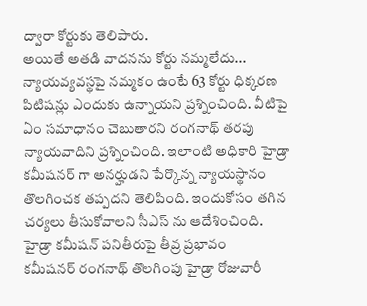ద్వారా కోర్టుకు తెలిపారు.
అయితే అతడి వాదనను కోర్టు నమ్మలేదు... న్యాయవ్యవస్థపై నమ్మకం ఉంటే 63 కోర్టు ధిక్కరణ పిటిషన్లు ఎందుకు ఉన్నాయని ప్రశ్నించింది. వీటిపై ఏం సమాధానం చెబుతారని రంగనాథ్ తరపు న్యాయవాదిని ప్రశ్నించింది. ఇలాంటి అధికారి హైడ్రా కమీషనర్ గా అనర్హుడని పేర్కొన్న న్యాయస్థానం తొలగించక తప్పదని తెలిపింది. ఇందుకోసం తగిన చర్యలు తీసుకోవాలని సీఎస్ ను ఆదేశించింది.
హైడ్రా కమీషన్ పనితీరుపై తీవ్ర ప్రభావం
కమీషనర్ రంగనాథ్ తొలగింపు హైడ్రా రోజువారీ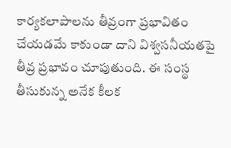కార్యకలాపాలను తీవ్రంగా ప్రభావితం చేయడమే కాకుండా దాని విశ్వసనీయతపై తీవ్ర ప్రభావం చూపుతుంది. ఈ సంస్థ తీసుకున్న అనేక కీలక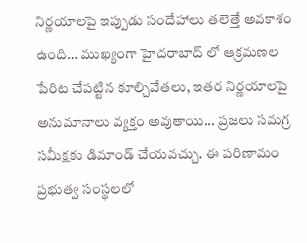నిర్ణయాలపై ఇప్పుడు సందేహాలు తలెత్తే అవకాశం ఉంది… ముఖ్యంగా హైదరాబాద్ లో ఆక్రమణల పేరిట చేపట్టిన కూల్చివేతలు, ఇతర నిర్ణయాలపై అనుమానాలు వ్యక్తం అవుతాయి... ప్రజలు సమగ్ర సమీక్షకు డిమాండ్ చేయవచ్చు. ఈ పరిణామం ప్రభుత్వ సంస్థలలో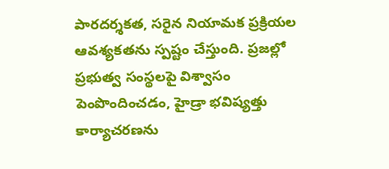పారదర్శకత, సరైన నియామక ప్రక్రియల ఆవశ్యకతను స్పష్టం చేస్తుంది. ప్రజల్లో ప్రభుత్వ సంస్థలపై విశ్వాసం పెంపొందించడం, హైడ్రా భవిష్యత్తు కార్యాచరణను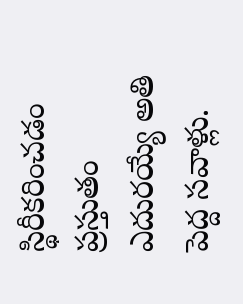స్థిరీకరించడం ప్రస్తుతం ఎదురయ్యే అతి పెద్ద సవాళ్లు.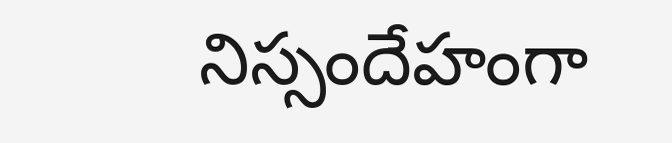నిస్సందేహంగా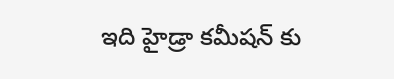ఇది హైడ్రా కమీషన్ కు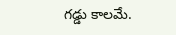గడ్డు కాలమే.